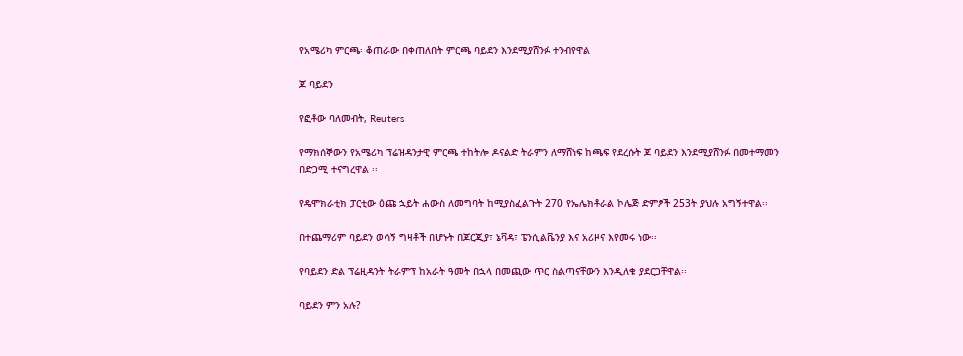የአሜሪካ ምርጫ፡ ቆጠራው በቀጠለበት ምርጫ ባይደን እንደሚያሸንፉ ተንብየዋል

ጆ ባይደን

የፎቶው ባለመብት, Reuters

የማክሰኞውን የአሜሪካ ፕሬዝዳንታዊ ምርጫ ተከትሎ ዶናልድ ትራምን ለማሸነፍ ከጫፍ የደረሱት ጆ ባይደን እንደሚያሸንፉ በመተማመን በድጋሚ ተናግረዋል ፡፡

የዴሞክራቲክ ፓርቲው ዕጩ ኋይት ሐውስ ለመግባት ከሚያስፈልጉት 270 የኤሌክቶራል ኮሌጅ ድምፆች 253ት ያህሉ አግኝተዋል፡፡

በተጨማሪም ባይደን ወሳኝ ግዛቶች በሆኑት በጆርጂያ፣ ኔቫዳ፣ ፔንሲልቬንያ እና አሪዞና እየመሩ ነው፡፡

የባይደን ድል ፕሬዚዳንት ትራምፕ ከአራት ዓመት በኋላ በመጪው ጥር ስልጣናቸውን እንዲለቁ ያደርጋቸዋል፡፡

ባይደን ምን አሉ?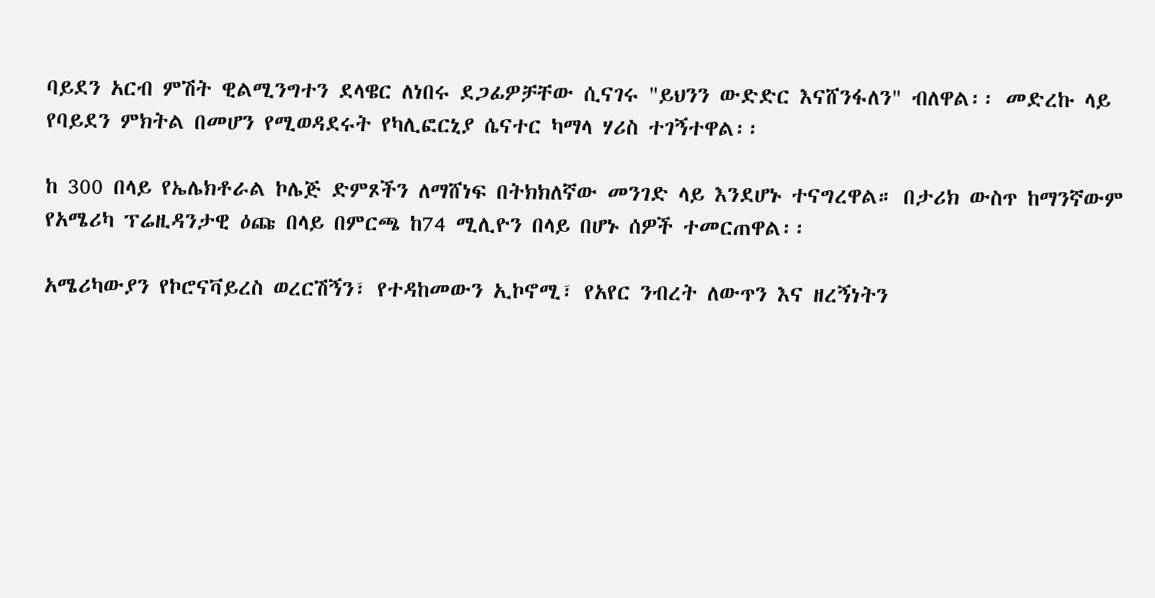ባይደን አርብ ምሽት ዊልሚንግተን ደላዌር ለነበሩ ደጋፊዎቻቸው ሲናገሩ "ይህንን ውድድር እናሸንፋለን" ብለዋል፡፡ መድረኩ ላይ የባይደን ምክትል በመሆን የሚወዳደሩት የካሊፎርኒያ ሴናተር ካማላ ሃሪስ ተገኝተዋል፡፡

ከ 300 በላይ የኤሌክቶራል ኮሌጅ ድምጾችን ለማሸነፍ በትክክለኛው መንገድ ላይ እንደሆኑ ተናግረዋል። በታሪክ ውስጥ ከማንኛውም የአሜሪካ ፕሬዚዳንታዊ ዕጩ በላይ በምርጫ ከ74 ሚሊዮን በላይ በሆኑ ሰዎች ተመርጠዋል፡፡

አሜሪካውያን የኮሮናቫይረስ ወረርሽኝን፣ የተዳከመውን ኢኮኖሚ፣ የአየር ንብረት ለውጥን እና ዘረኝነትን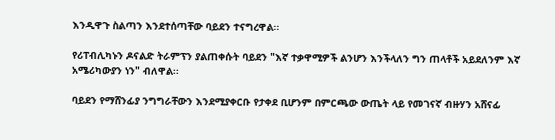እንዲዋጉ ስልጣን እንደተሰጣቸው ባይደን ተናግረዋል፡፡

የሪፐብሊካኑን ዶናልድ ትራምፕን ያልጠቀሱት ባይደን "እኛ ተቃዋሚዎች ልንሆን እንችላለን ግን ጠላቶች አይደለንም እኛ አሜሪካውያን ነን" ብለዋል፡፡

ባይደን የማሸንፊያ ንግግራቸውን እንደሚያቀርቡ የታቀደ ቢሆንም በምርጫው ውጤት ላይ የመገናኛ ብዙሃን አሸናፊ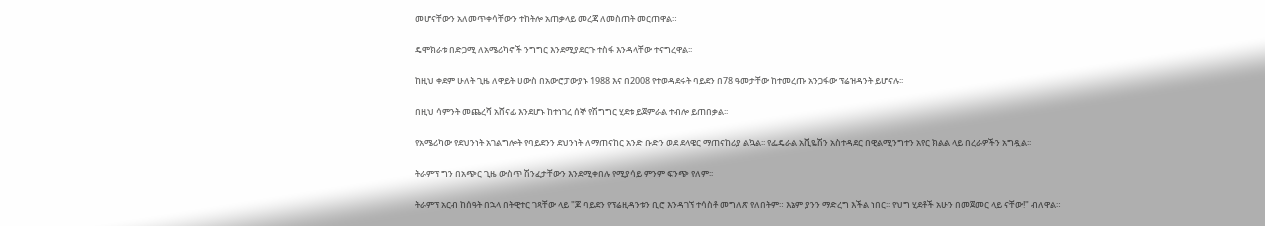መሆናቸውን አለመጥቀሳቸውን ተከትሎ አጠቃላይ መረጃ ለመስጠት መርጠዋል።

ዴሞክራቱ በድጋሚ ለአሜሪካኖች ንግግር እንደሚያደርጉ ተስፋ እንዳላቸው ተናግረዋል፡፡

ከዚህ ቀደም ሁለት ጊዜ ለዋይት ሀውስ በአውሮፓውያኑ 1988 እና በ2008 የተወዳደሩት ባይደን በ78 ዓመታቸው ከተመረጡ አንጋፋው ፕሬዝዳንት ይሆናሉ፡፡

በዚህ ሳምንት መጨረሻ አሸናፊ እንደሆኑ ከተነገረ ሰኞ የሽግግር ሂደቱ ይጀምራል ተብሎ ይጠበቃል፡፡

የአሜሪካው የደህንነት አገልግሎት የባይደንን ደህንነት ለማጠናከር አንድ ቡድን ወደ ደላዌር ማጠናከሪያ ልኳል፡፡ የፌዴራል አቪዬሽን አስተዳደር በዊልሚንግተን አየር ክልል ላይ በረራዎችን አግዷል፡፡

ትራምፕ ግን በአጭር ጊዜ ውስጥ ሽንፈታቸውን እንደሚቀበሉ የሚያሳይ ምንም ፍንጭ የለም፡፡

ትራምፕ አርብ ከሰዓት በኋላ በትዊተር ገጻቸው ላይ "ጆ ባይደን የፕሬዚዳንቱን ቢሮ እንዳገኘ ተሳስቶ መግለጽ የለበትም። እኔም ያንን ማድረግ እችል ነበር፡፡ የህግ ሂደቶች አሁን በመጀመር ላይ ናቸው!" ብለዋል።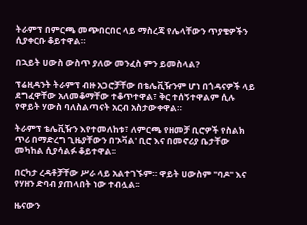ትራምፕ በምርጫ መጭበርበር ላይ ማስረጃ የሌላቸውን ጥያቄዎችን ሲያቀርቡ ቆይተዋል።

በኋይት ሀውስ ውስጥ ያለው መንፈስ ምን ይመስላል?

ፕሬዚዳንት ትራምፕ ብዙ አጋሮቻቸው በቴሌቪዥንም ሆነ በጎዳናዎች ላይ ደግፈዋቸው አለመቆማቸው ተቆጥተዋል፣ ቅር ተሰኝተዋልም ሲሉ የዋይት ሃውስ ባለስልጣናት አርብ አስታውቀዋል።

ትራምፕ ቴሌቪዥን እየተመለከቱ፣ ለምርጫ የዘመቻ ቢሮዎች የስልክ ጥሪ በማድረግ ጊዜያቸውን በ'ኦቫል' ቢሮ እና በመኖሪያ ቤታቸው መካከል ሲያሳልፉ ቆይተዋል፡፡

በርካታ ረዳቶቻቸው ሥራ ላይ አልተገኙም። ዋይት ሀውስም "ባዶ" እና የሃዘን ድባብ ያጠላበት ነው ተብሏል፡፡

ዜናውን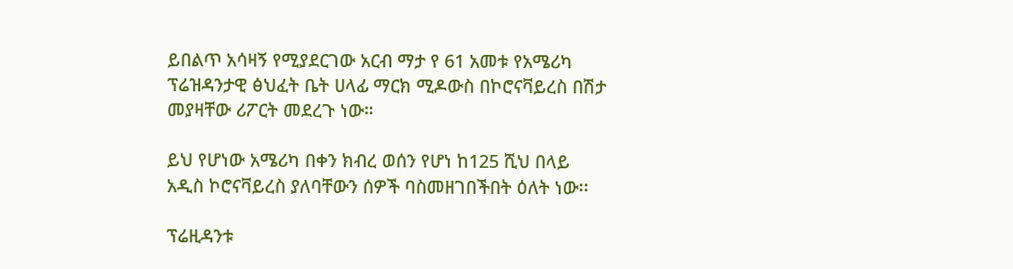ይበልጥ አሳዛኝ የሚያደርገው አርብ ማታ የ 61 አመቱ የአሜሪካ ፕሬዝዳንታዊ ፅህፈት ቤት ሀላፊ ማርክ ሚዶውስ በኮሮናቫይረስ በሽታ መያዛቸው ሪፖርት መደረጉ ነው።

ይህ የሆነው አሜሪካ በቀን ክብረ ወሰን የሆነ ከ125 ሺህ በላይ አዲስ ኮሮናቫይረስ ያለባቸውን ሰዎች ባስመዘገበችበት ዕለት ነው፡፡

ፕሬዚዳንቱ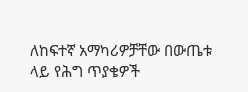ለከፍተኛ አማካሪዎቻቸው በውጤቱ ላይ የሕግ ጥያቄዎች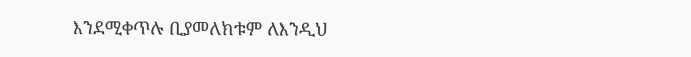እንደሚቀጥሉ ቢያመለክቱም ለእንዲህ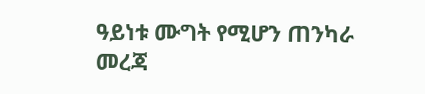ዓይነቱ ሙግት የሚሆን ጠንካራ መረጃ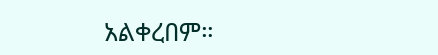አልቀረበም።